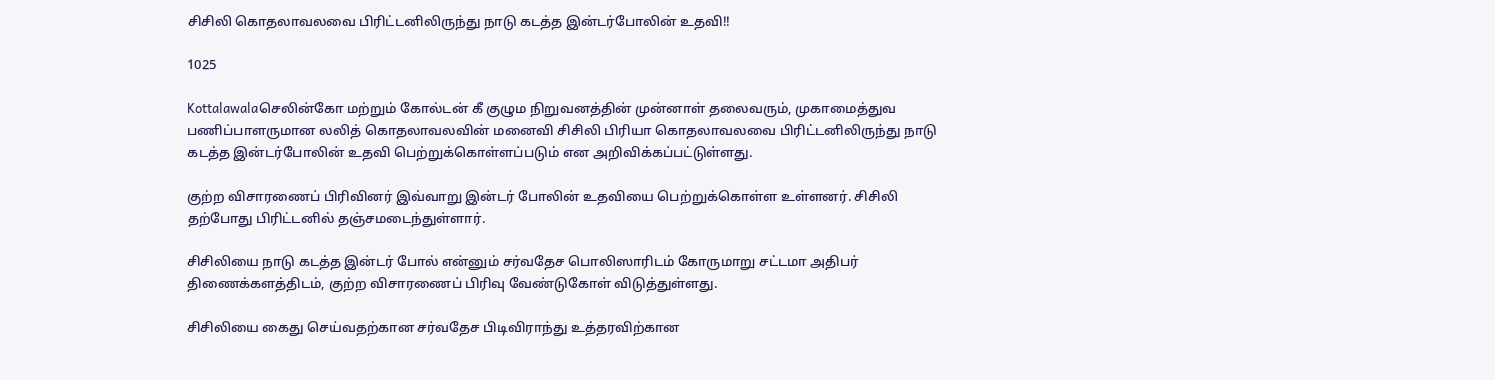சிசிலி கொதலாவலவை பிரிட்டனிலிருந்து நாடு கடத்த இன்டர்போலின் உதவி!!

1025

Kottalawalaசெலின்கோ மற்றும் கோல்டன் கீ குழும நிறுவனத்தின் முன்னாள் தலைவரும், முகாமைத்துவ பணிப்பாளருமான லலித் கொதலாவலவின் மனைவி சிசிலி பிரியா கொதலாவலவை பிரிட்டனிலிருந்து நாடு கடத்த இன்டர்போலின் உதவி பெற்றுக்கொள்ளப்படும் என அறிவிக்கப்பட்டுள்ளது.

குற்ற விசாரணைப் பிரிவினர் இவ்வாறு இன்டர் போலின் உதவியை பெற்றுக்கொள்ள உள்ளனர். சிசிலி தற்போது பிரிட்டனில் தஞ்சமடைந்துள்ளார்.

சிசிலியை நாடு கடத்த இன்டர் போல் என்னும் சர்வதேச பொலிஸாரிடம் கோருமாறு சட்டமா அதிபர் திணைக்களத்திடம், குற்ற விசாரணைப் பிரிவு வேண்டுகோள் விடுத்துள்ளது.

சிசிலியை கைது செய்வதற்கான சர்வதேச பிடிவிராந்து உத்தரவிற்கான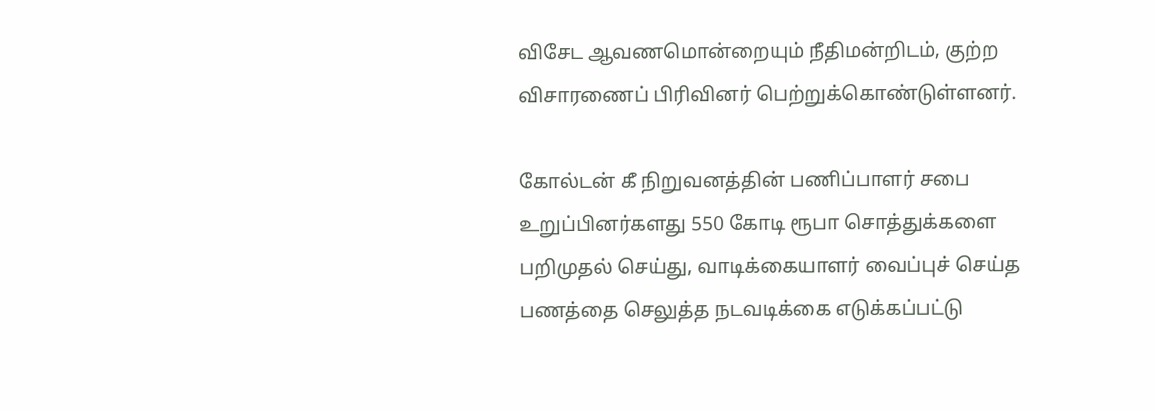விசேட ஆவணமொன்றையும் நீதிமன்றிடம், குற்ற விசாரணைப் பிரிவினர் பெற்றுக்கொண்டுள்ளனர்.

கோல்டன் கீ நிறுவனத்தின் பணிப்பாளர் சபை உறுப்பினர்களது 550 கோடி ரூபா சொத்துக்களை பறிமுதல் செய்து, வாடிக்கையாளர் வைப்புச் செய்த பணத்தை செலுத்த நடவடிக்கை எடுக்கப்பட்டு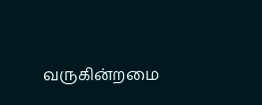வருகின்றமை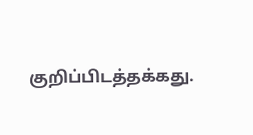குறிப்பிடத்தக்கது.